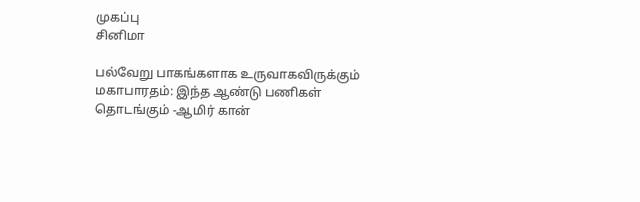முகப்பு
சினிமா

பல்வேறு பாகங்களாக உருவாகவிருக்கும் மகாபாரதம்: இந்த ஆண்டு பணிகள் தொடங்கும் -ஆமிர் கான்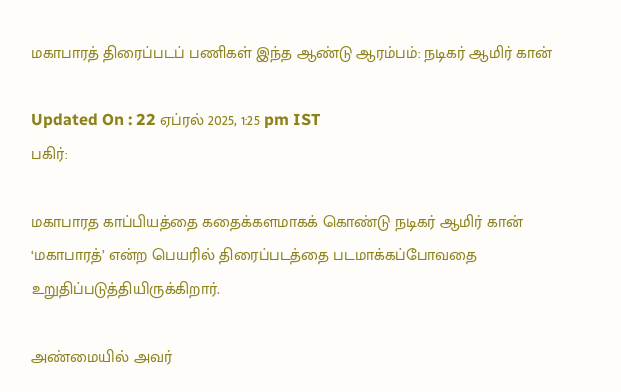மகாபாரத் திரைப்படப் பணிகள் இந்த ஆண்டு ஆரம்பம்: நடிகர் ஆமிர் கான்

Updated On : 22 ஏப்ரல் 2025, 1:25 pm IST
பகிர்:

மகாபாரத காப்பியத்தை கதைக்களமாகக் கொண்டு நடிகர் ஆமிர் கான் ‘மகாபாரத்’ என்ற பெயரில் திரைப்படத்தை படமாக்கப்போவதை உறுதிப்படுத்தியிருக்கிறார்.

அண்மையில் அவர்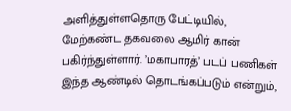அளித்துள்ளதொரு பேட்டியில், மேற்கண்ட தகவலை ஆமிர் கான் பகிர்ந்துள்ளார். ’மகாபாரத்’ படப் பணிகள் இந்த ஆண்டில் தொடங்கப்படும் என்றும்,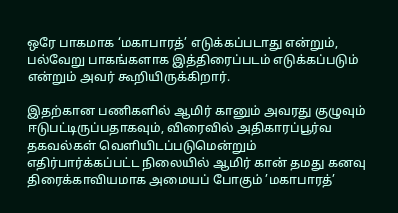ஒரே பாகமாக ‘மகாபாரத்’ எடுக்கப்படாது என்றும், பல்வேறு பாகங்களாக இத்திரைப்படம் எடுக்கப்படும் என்றும் அவர் கூறியிருக்கிறார்.

இதற்கான பணிகளில் ஆமிர் கானும் அவரது குழுவும் ஈடுபட்டிருப்பதாகவும், விரைவில் அதிகாரப்பூர்வ தகவல்கள் வெளியிடப்படுமென்றும் எதிர்பார்க்கப்பட்ட நிலையில் ஆமிர் கான் தமது கனவு திரைக்காவியமாக அமையப் போகும் ’மகாபாரத்’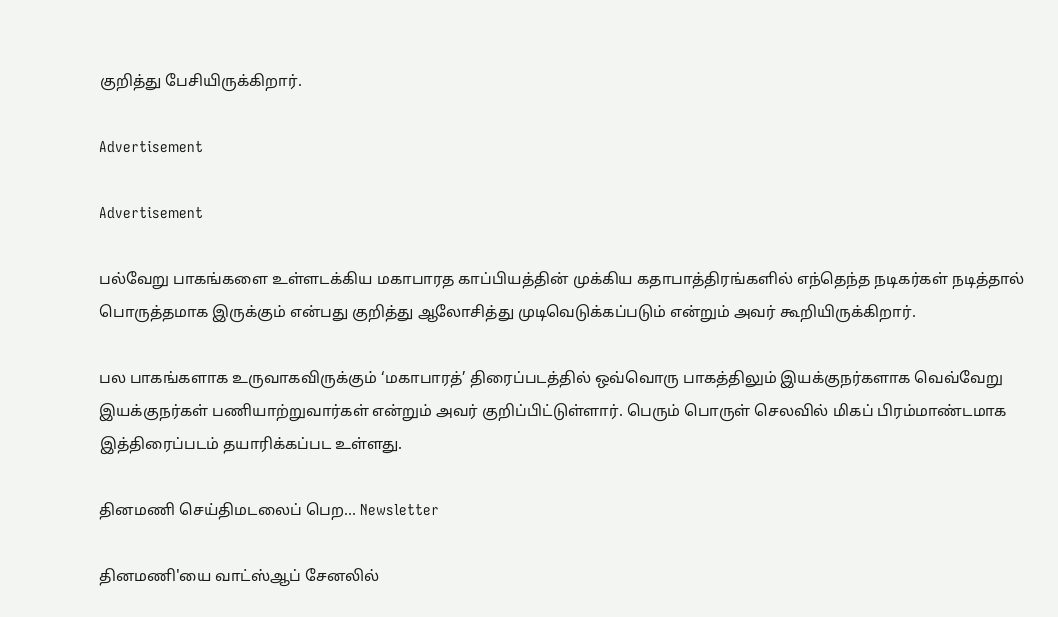குறித்து பேசியிருக்கிறார்.

Advertisement

Advertisement

பல்வேறு பாகங்களை உள்ளடக்கிய மகாபாரத காப்பியத்தின் முக்கிய கதாபாத்திரங்களில் எந்தெந்த நடிகர்கள் நடித்தால் பொருத்தமாக இருக்கும் என்பது குறித்து ஆலோசித்து முடிவெடுக்கப்படும் என்றும் அவர் கூறியிருக்கிறார்.

பல பாகங்களாக உருவாகவிருக்கும் ‘மகாபாரத்’ திரைப்படத்தில் ஒவ்வொரு பாகத்திலும் இயக்குநர்களாக வெவ்வேறு இயக்குநர்கள் பணியாற்றுவார்கள் என்றும் அவர் குறிப்பிட்டுள்ளார். பெரும் பொருள் செலவில் மிகப் பிரம்மாண்டமாக இத்திரைப்படம் தயாரிக்கப்பட உள்ளது.

தினமணி செய்திமடலைப் பெற... Newsletter

தினமணி'யை வாட்ஸ்ஆப் சேனலில்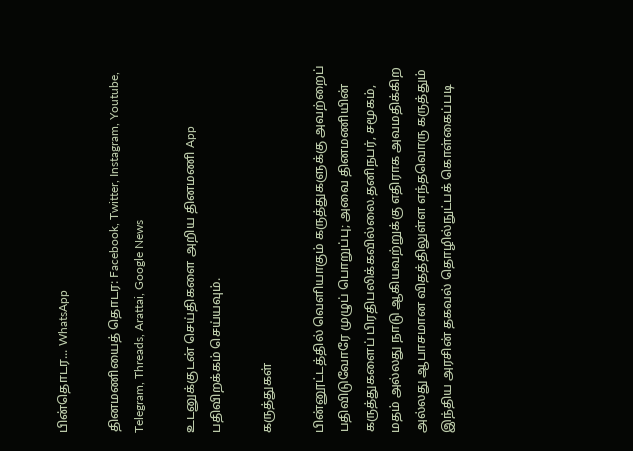பின்தொடர... WhatsApp

தினமணியைத் தொடர: Facebook, Twitter, Instagram, Youtube, Telegram, Threads, Arattai, Google News

உடனுக்குடன் செய்திகளை அறிய தினமணி App பதிவிறக்கம் செய்யவும்.

கருத்துகள்

பின்னூட்டத்தில் வெளியாகும் கருத்துகளுக்கு அவற்றைப் பதிவிடுவோரே முழுப் பொறுப்பு; அவை தினமணியின் கருத்துகளைப் பிரதிபலிக்கவில்லை.தனிநபர், சமூகம், மதம் அல்லது நாடு ஆகியவற்றுக்கு எதிராக அவமதிக்கிற அல்லது ஆபாசமான விதத்திலுள்ள எந்தவொரு கருத்தும் இந்திய அரசின் தகவல் தொழில்நுட்பக் கொள்கைப்படி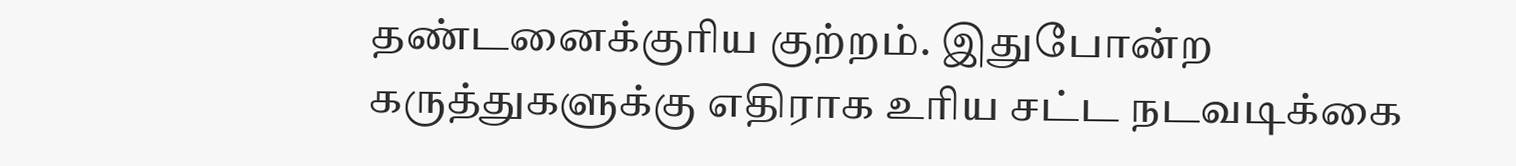தண்டனைக்குரிய குற்றம். இதுபோன்ற கருத்துகளுக்கு எதிராக உரிய சட்ட நடவடிக்கை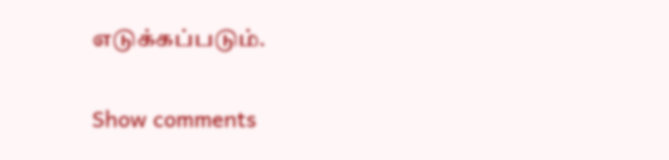எடுக்கப்படும்.

Show comments